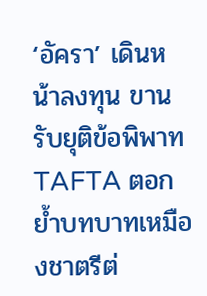‘อัครา’ เดินหน้าลงทุน ขานรับยุติข้อพิพาท TAFTA ตอกย้ำบทบาทเหมืองชาตรีต่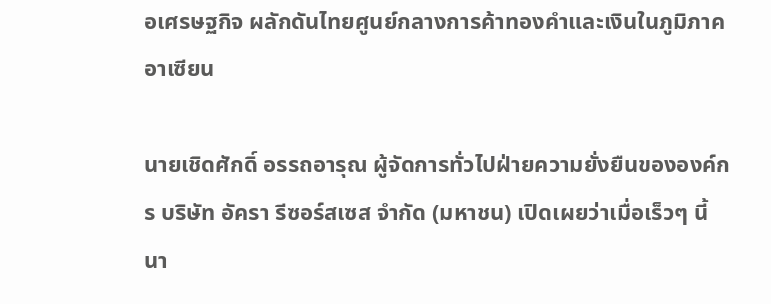อเศรษฐกิจ ผลักดันไทยศูนย์กลางการค้าทองคำและเงินในภูมิภาคอาเซียน

นายเชิดศักดิ์ อรรถอารุณ ผู้จัดการทั่วไปฝ่ายความยั่งยืนขององค์กร บริษัท อัครา รีซอร์สเซส จำกัด (มหาชน) เปิดเผยว่าเมื่อเร็วๆ นี้ นา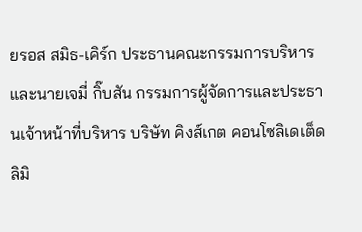ยรอส สมิธ-เคิร์ก ประธานคณะกรรมการบริหาร และนายเจมี่ กิ๊บสัน กรรมการผู้จัดการและประธานเจ้าหน้าที่บริหาร บริษัท คิงส์เกต คอนโซลิเดเต็ด ลิมิ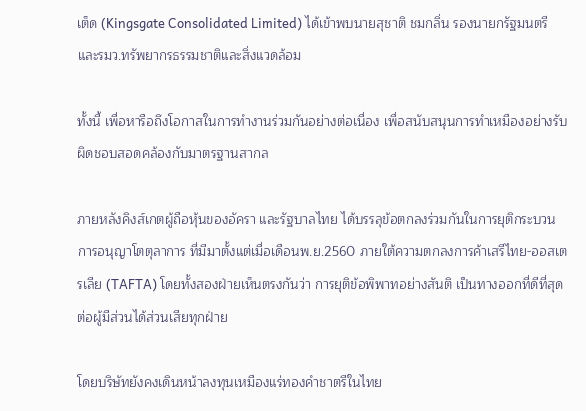เต็ด (Kingsgate Consolidated Limited) ได้เข้าพบนายสุชาติ ชมกลิ่น รองนายกรัฐมนตรี และรมว.ทรัพยากรธรรมชาติและสิ่งแวดล้อม

ทั้งนี้ เพื่อหารือถึงโอกาสในการทำงานร่วมกันอย่างต่อเนื่อง เพื่อสนับสนุนการทำเหมืองอย่างรับผิดชอบสอดคล้องกับมาตรฐานสากล

ภายหลังคิงส์เกตผู้ถือหุ้นของอัครา และรัฐบาลไทย ได้บรรลุข้อตกลงร่วมกันในการยุติกระบวนการอนุญาโตตุลาการ ที่มีมาตั้งแต่เมื่อเดือนพ.ย.2560 ภายใต้ความตกลงการค้าเสรีไทย-ออสเตรเลีย (TAFTA) โดยทั้งสองฝ่ายเห็นตรงกันว่า การยุติข้อพิพาทอย่างสันติ เป็นทางออกที่ดีที่สุดต่อผู้มีส่วนได้ส่วนเสียทุกฝ่าย

โดยบริษัทยังคงเดินหน้าลงทุนเหมืองแร่ทองคำชาตรีในไทย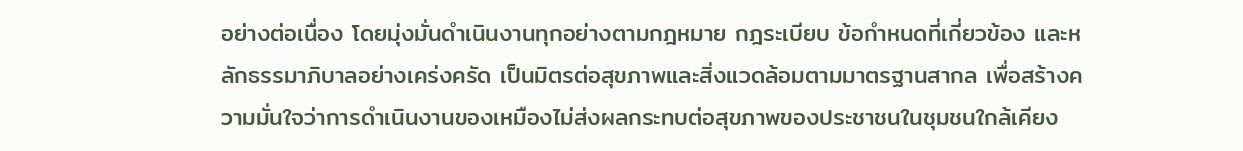อย่างต่อเนื่อง โดยมุ่งมั่นดำเนินงานทุกอย่างตามกฎหมาย กฎระเบียบ ข้อกำหนดที่เกี่ยวข้อง และหลักธรรมาภิบาลอย่างเคร่งครัด เป็นมิตรต่อสุขภาพและสิ่งแวดล้อมตามมาตรฐานสากล เพื่อสร้างความมั่นใจว่าการดำเนินงานของเหมืองไม่ส่งผลกระทบต่อสุขภาพของประชาชนในชุมชนใกล้เคียง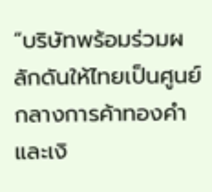“บริษัทพร้อมร่วมผลักดันให้ไทยเป็นศูนย์กลางการค้าทองคำและเงิ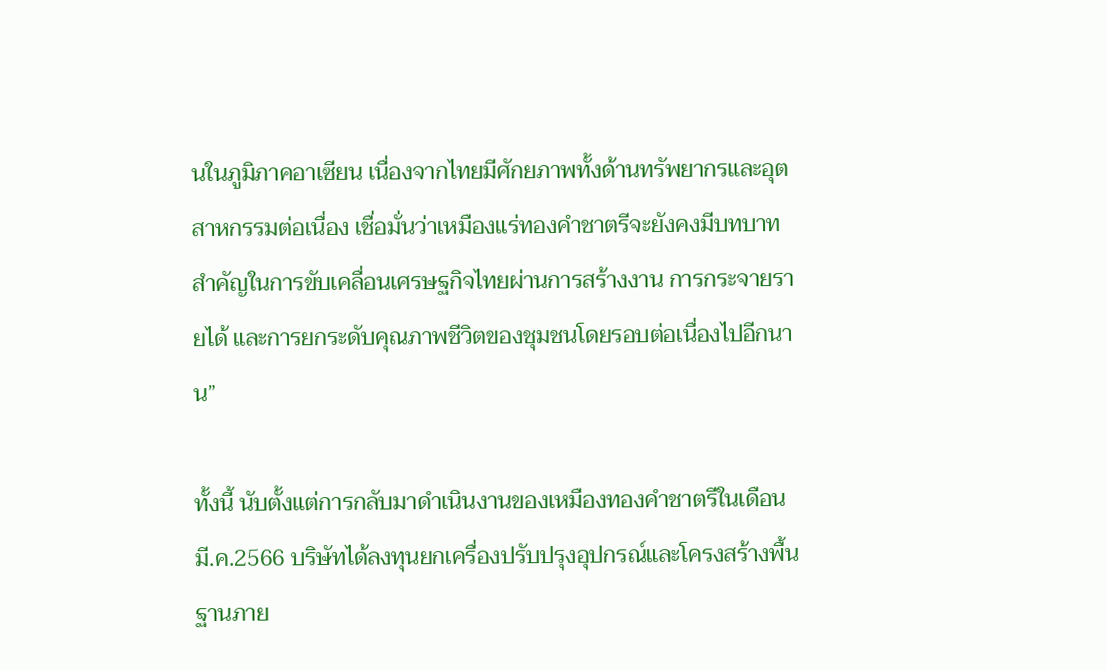นในภูมิภาคอาเซียน เนื่องจากไทยมีศักยภาพทั้งด้านทรัพยากรและอุตสาหกรรมต่อเนื่อง เชื่อมั่นว่าเหมืองแร่ทองคำชาตรีจะยังคงมีบทบาทสำคัญในการขับเคลื่อนเศรษฐกิจไทยผ่านการสร้างงาน การกระจายรายได้ และการยกระดับคุณภาพชีวิตของชุมชนโดยรอบต่อเนื่องไปอีกนาน”

ทั้งนี้ นับตั้งแต่การกลับมาดำเนินงานของเหมืองทองคำชาตรีในเดือนมี.ค.2566 บริษัทได้ลงทุนยกเครื่องปรับปรุงอุปกรณ์และโครงสร้างพื้นฐานภาย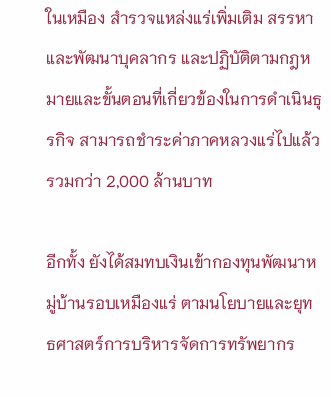ในเหมือง สำรวจแหล่งแร่เพิ่มเติม สรรหาและพัฒนาบุคลากร และปฏิบัติตามกฎหมายและขั้นตอนที่เกี่ยวข้องในการดำเนินธุรกิจ สามารถชำระค่าภาคหลวงแร่ไปแล้วรวมกว่า 2,000 ล้านบาท

อีกทั้ง ยังได้สมทบเงินเข้ากองทุนพัฒนาหมู่บ้านรอบเหมืองแร่ ตามนโยบายและยุทธศาสตร์การบริหารจัดการทรัพยากร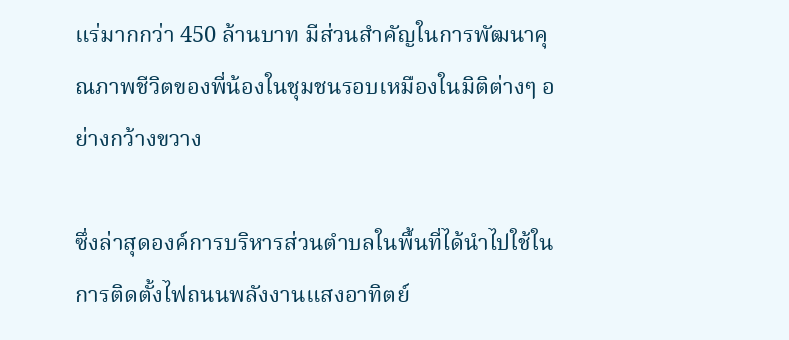แร่มากกว่า 450 ล้านบาท มีส่วนสำคัญในการพัฒนาคุณภาพชีวิตของพี่น้องในชุมชนรอบเหมืองในมิติต่างๆ อย่างกว้างขวาง

ซึ่งล่าสุดองค์การบริหารส่วนตำบลในพื้นที่ได้นำไปใช้ในการติดตั้งไฟถนนพลังงานแสงอาทิตย์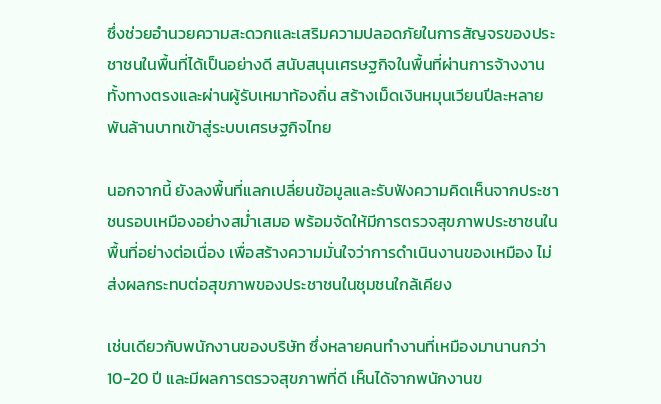ซึ่งช่วยอำนวยความสะดวกและเสริมความปลอดภัยในการสัญจรของประชาชนในพื้นที่ได้เป็นอย่างดี สนับสนุนเศรษฐกิจในพื้นที่ผ่านการจ้างงาน ทั้งทางตรงและผ่านผู้รับเหมาท้องถิ่น สร้างเม็ดเงินหมุนเวียนปีละหลายพันล้านบาทเข้าสู่ระบบเศรษฐกิจไทย

นอกจากนี้ ยังลงพื้นที่แลกเปลี่ยนข้อมูลและรับฟังความคิดเห็นจากประชาชนรอบเหมืองอย่างสม่ำเสมอ พร้อมจัดให้มีการตรวจสุขภาพประชาชนในพื้นที่อย่างต่อเนื่อง เพื่อสร้างความมั่นใจว่าการดำเนินงานของเหมือง ไม่ส่งผลกระทบต่อสุขภาพของประชาชนในชุมชนใกล้เคียง

เช่นเดียวกับพนักงานของบริษัท ซึ่งหลายคนทำงานที่เหมืองมานานกว่า 10-20 ปี และมีผลการตรวจสุขภาพที่ดี เห็นได้จากพนักงานข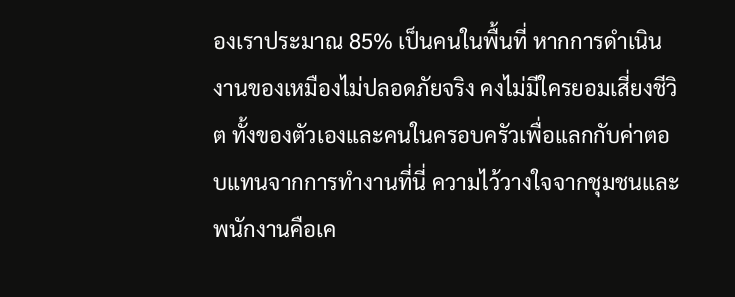องเราประมาณ 85% เป็นคนในพื้นที่ หากการดำเนินงานของเหมืองไม่ปลอดภัยจริง คงไม่มีใครยอมเสี่ยงชีวิต ทั้งของตัวเองและคนในครอบครัวเพื่อแลกกับค่าตอบแทนจากการทำงานที่นี่ ความไว้วางใจจากชุมชนและพนักงานคือเค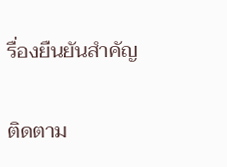รื่องยืนยันสำคัญ

ติดตาม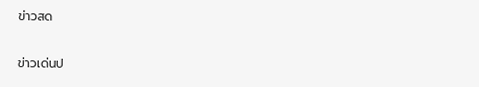ข่าวสด

ข่าวเด่นป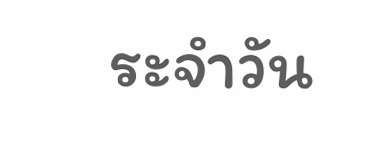ระจำวัน